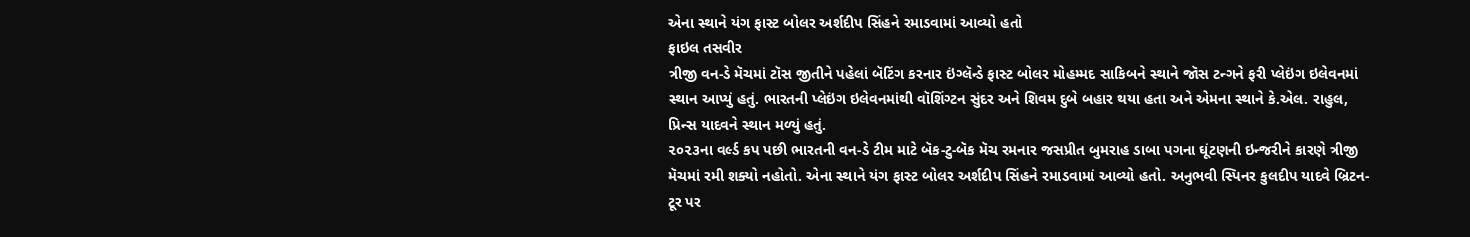એના સ્થાને યંગ ફાસ્ટ બોલર અર્શદીપ સિંહને રમાડવામાં આવ્યો હતો
ફાઇલ તસવીર
ત્રીજી વન-ડે મૅચમાં ટૉસ જીતીને પહેલાં બૅટિંગ કરનાર ઇંગ્લૅન્ડે ફાસ્ટ બોલર મોહમ્મદ સાકિબને સ્થાને જૉસ ટન્ગને ફરી પ્લેઇંગ ઇલેવનમાં સ્થાન આપ્યું હતું. ભારતની પ્લેઇંગ ઇલેવનમાંથી વૉશિંગ્ટન સુંદર અને શિવમ દુબે બહાર થયા હતા અને એમના સ્થાને કે.એલ. રાહુલ, પ્રિન્સ યાદવને સ્થાન મળ્યું હતું.
૨૦૨૩ના વર્લ્ડ કપ પછી ભારતની વન-ડે ટીમ માટે બૅક-ટુ-બૅક મૅચ રમનાર જસપ્રીત બુમરાહ ડાબા પગના ઘૂંટણની ઇન્જરીને કારણે ત્રીજી મૅચમાં રમી શક્યો નહોતો. એના સ્થાને યંગ ફાસ્ટ બોલર અર્શદીપ સિંહને રમાડવામાં આવ્યો હતો. અનુભવી સ્પિનર કુલદીપ યાદવે બ્રિટન-ટૂર પર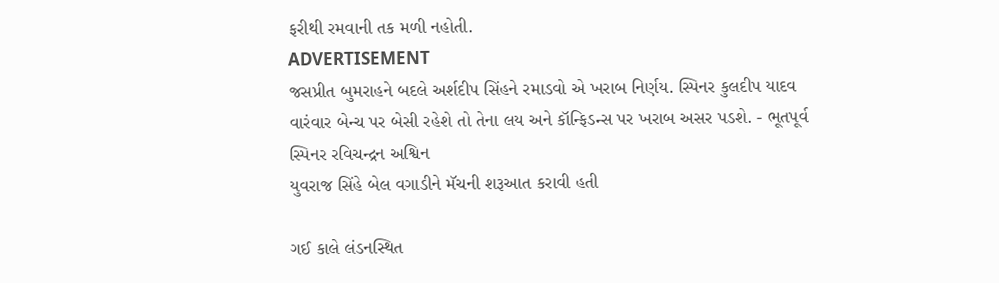ફરીથી રમવાની તક મળી નહોતી.
ADVERTISEMENT
જસપ્રીત બુમરાહને બદલે અર્શદીપ સિંહને રમાડવો એ ખરાબ નિર્ણય. સ્પિનર કુલદીપ યાદવ વારંવાર બેન્ચ પર બેસી રહેશે તો તેના લય અને કૉન્ફિડન્સ પર ખરાબ અસર પડશે. - ભૂતપૂર્વ સ્પિનર રવિચન્દ્રન અશ્વિન
યુવરાજ સિંહે બેલ વગાડીને મૅચની શરૂઆત કરાવી હતી

ગઈ કાલે લંડનસ્થિત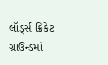લૉર્ડ્સ ક્રિકેટ ગ્રાઉન્ડમાં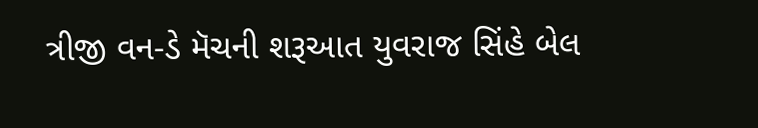ત્રીજી વન-ડે મૅચની શરૂઆત યુવરાજ સિંહે બેલ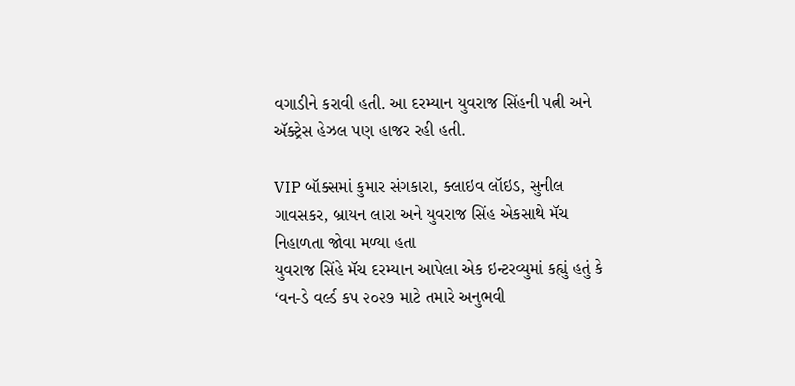વગાડીને કરાવી હતી. આ દરમ્યાન યુવરાજ સિંહની પત્ની અને ઍક્ટ્રેસ હેઝલ પણ હાજર રહી હતી.

VIP બૉક્સમાં કુમાર સંગકારા, ક્લાઇવ લૉઇડ, સુનીલ ગાવસકર, બ્રાયન લારા અને યુવરાજ સિંહ એકસાથે મૅચ નિહાળતા જોવા મળ્યા હતા
યુવરાજ સિંહે મૅચ દરમ્યાન આપેલા એક ઇન્ટરવ્યુમાં કહ્યું હતું કે ‘વન-ડે વર્લ્ડ કપ ૨૦૨૭ માટે તમારે અનુભવી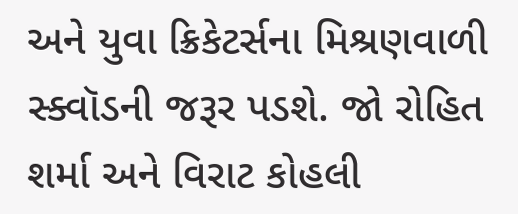અને યુવા ક્રિકેટર્સના મિશ્રણવાળી સ્ક્વૉડની જરૂર પડશે. જો રોહિત શર્મા અને વિરાટ કોહલી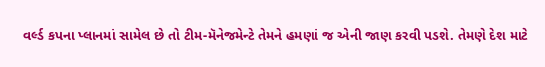વર્લ્ડ કપના પ્લાનમાં સામેલ છે તો ટીમ-મૅનેજમેન્ટે તેમને હમણાં જ એની જાણ કરવી પડશે. તેમણે દેશ માટે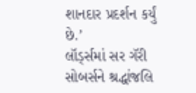શાનદાર પ્રદર્શન કર્યું છે.’
લૉર્ડ્સમાં સર ગૅરી સોબર્સને શ્રદ્ધાંજલિ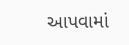આપવામાં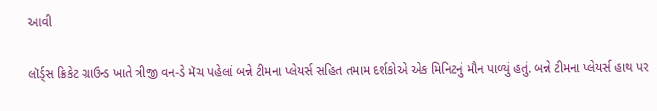આવી

લૉર્ડ્સ ક્રિકેટ ગ્રાઉન્ડ ખાતે ત્રીજી વન-ડે મૅચ પહેલાં બન્ને ટીમના પ્લેયર્સ સહિત તમામ દર્શકોએ એક મિનિટનું મૌન પાળ્યું હતું. બન્ને ટીમના પ્લેયર્સ હાથ પર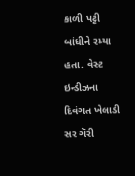કાળી પટ્ટી બાંધીને રમ્યા હતા. વેસ્ટ ઇન્ડીઝના દિવંગત ખેલાડી સર ગૅરી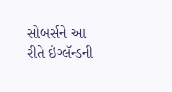સોબર્સને આ રીતે ઇંગ્લૅન્ડની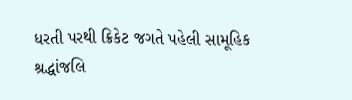ધરતી પરથી ક્રિકેટ જગતે પહેલી સામૂહિક શ્રદ્ધાંજલિ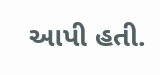આપી હતી.